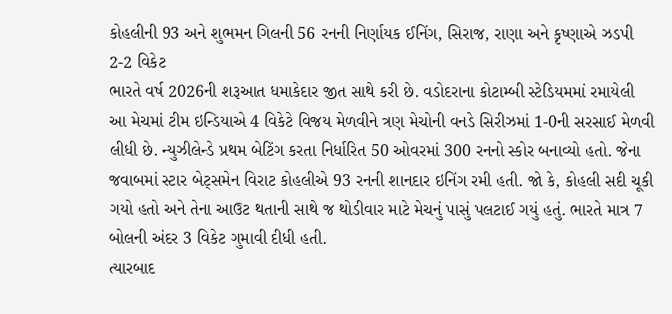કોહલીની 93 અને શુભમન ગિલની 56 રનની નિર્ણાયક ઈનિંગ, સિરાજ, રાણા અને કૃષ્ણાએ ઝડપી 2-2 વિકેટ
ભારતે વર્ષ 2026ની શરૂઆત ધમાકેદાર જીત સાથે કરી છે. વડોદરાના કોટામ્બી સ્ટેડિયમમાં રમાયેલી આ મેચમાં ટીમ ઇન્ડિયાએ 4 વિકેટે વિજય મેળવીને ત્રણ મેચોની વનડે સિરીઝમાં 1-0ની સરસાઈ મેળવી લીધી છે. ન્યુઝીલેન્ડે પ્રથમ બેટિંગ કરતા નિર્ધારિત 50 ઓવરમાં 300 રનનો સ્કોર બનાવ્યો હતો. જેના જવાબમાં સ્ટાર બેટ્સમેન વિરાટ કોહલીએ 93 રનની શાનદાર ઇનિંગ રમી હતી. જો કે, કોહલી સદી ચૂકી ગયો હતો અને તેના આઉટ થતાની સાથે જ થોડીવાર માટે મેચનું પાસું પલટાઈ ગયું હતું. ભારતે માત્ર 7 બોલની અંદર 3 વિકેટ ગુમાવી દીધી હતી.
ત્યારબાદ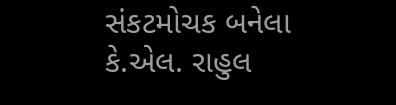સંકટમોચક બનેલા કે.એલ. રાહુલ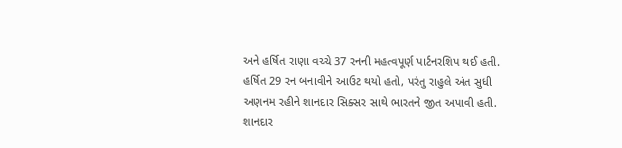અને હર્ષિત રાણા વચ્ચે 37 રનની મહત્વપૂર્ણ પાર્ટનરશિપ થઈ હતી. હર્ષિત 29 રન બનાવીને આઉટ થયો હતો, પરંતુ રાહુલે અંત સુધી અણનમ રહીને શાનદાર સિક્સર સાથે ભારતને જીત અપાવી હતી.
શાનદાર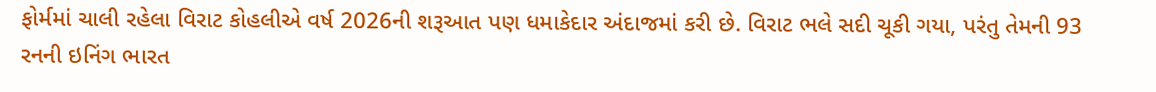ફોર્મમાં ચાલી રહેલા વિરાટ કોહલીએ વર્ષ 2026ની શરૂઆત પણ ધમાકેદાર અંદાજમાં કરી છે. વિરાટ ભલે સદી ચૂકી ગયા, પરંતુ તેમની 93 રનની ઇનિંગ ભારત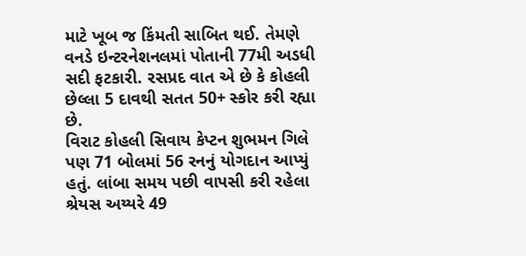માટે ખૂબ જ કિંમતી સાબિત થઈ. તેમણે વનડે ઇન્ટરનેશનલમાં પોતાની 77મી અડધી સદી ફટકારી. રસપ્રદ વાત એ છે કે કોહલી છેલ્લા 5 દાવથી સતત 50+ સ્કોર કરી રહ્યા છે.
વિરાટ કોહલી સિવાય કેપ્ટન શુભમન ગિલે પણ 71 બોલમાં 56 રનનું યોગદાન આપ્યું હતું. લાંબા સમય પછી વાપસી કરી રહેલા શ્રેયસ અય્યરે 49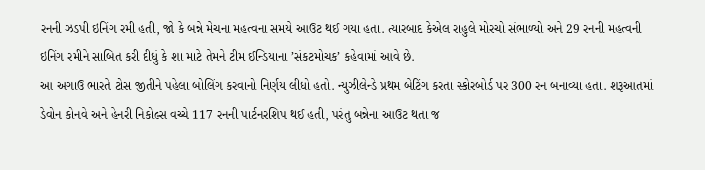રનની ઝડપી ઇનિંગ રમી હતી, જો કે બન્ને મેચના મહત્વના સમયે આઉટ થઈ ગયા હતા. ત્યારબાદ કેએલ રાહુલે મોરચો સંભાળ્યો અને 29 રનની મહત્વની ઇનિંગ રમીને સાબિત કરી દીધું કે શા માટે તેમને ટીમ ઈન્ડિયાના ’સંકટમોચક’ કહેવામાં આવે છે.
આ અગાઉ ભારતે ટોસ જીતીને પહેલા બોલિંગ કરવાનો નિર્ણય લીધો હતો. ન્યુઝીલેન્ડે પ્રથમ બેટિંગ કરતા સ્કોરબોર્ડ પર 300 રન બનાવ્યા હતા. શરૂઆતમાં ડેવોન કોનવે અને હેનરી નિકોલ્સ વચ્ચે 117 રનની પાર્ટનરશિપ થઈ હતી, પરંતુ બન્નેના આઉટ થતા જ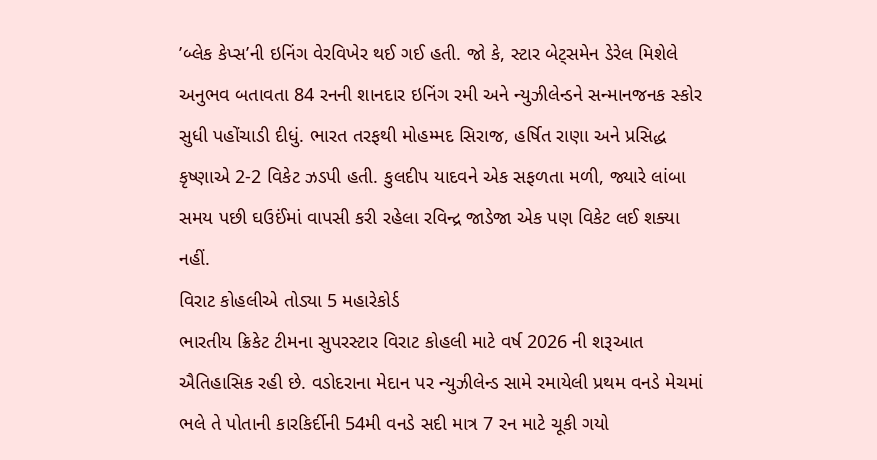’બ્લેક કેપ્સ’ની ઇનિંગ વેરવિખેર થઈ ગઈ હતી. જો કે, સ્ટાર બેટ્સમેન ડેરેલ મિશેલે અનુભવ બતાવતા 84 રનની શાનદાર ઇનિંગ રમી અને ન્યુઝીલેન્ડને સન્માનજનક સ્કોર સુધી પહોંચાડી દીધું. ભારત તરફથી મોહમ્મદ સિરાજ, હર્ષિત રાણા અને પ્રસિદ્ધ કૃષ્ણાએ 2-2 વિકેટ ઝડપી હતી. કુલદીપ યાદવને એક સફળતા મળી, જ્યારે લાંબા સમય પછી ઘઉઈંમાં વાપસી કરી રહેલા રવિન્દ્ર જાડેજા એક પણ વિકેટ લઈ શક્યા નહીં.
વિરાટ કોહલીએ તોડ્યા 5 મહારેકોર્ડ
ભારતીય ક્રિકેટ ટીમના સુપરસ્ટાર વિરાટ કોહલી માટે વર્ષ 2026 ની શરૂઆત ઐતિહાસિક રહી છે. વડોદરાના મેદાન પર ન્યુઝીલેન્ડ સામે રમાયેલી પ્રથમ વનડે મેચમાં ભલે તે પોતાની કારકિર્દીની 54મી વનડે સદી માત્ર 7 રન માટે ચૂકી ગયો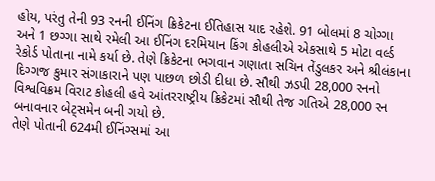હોય, પરંતુ તેની 93 રનની ઈનિંગ ક્રિકેટના ઈતિહાસ યાદ રહેશે. 91 બોલમાં 8 ચોગ્ગા અને 1 છગ્ગા સાથે રમેલી આ ઈનિંગ દરમિયાન કિંગ કોહલીએ એકસાથે 5 મોટા વર્લ્ડ રેકોર્ડ પોતાના નામે કર્યા છે. તેણે ક્રિકેટના ભગવાન ગણાતા સચિન તેંડુલકર અને શ્રીલંકાના દિગ્ગજ કુમાર સંગાકારાને પણ પાછળ છોડી દીધા છે. સૌથી ઝડપી 28,000 રનનો વિશ્વવિક્રમ વિરાટ કોહલી હવે આંતરરાષ્ટ્રીય ક્રિકેટમાં સૌથી તેજ ગતિએ 28,000 રન બનાવનાર બેટ્સમેન બની ગયો છે.
તેણે પોતાની 624મી ઈનિંગ્સમાં આ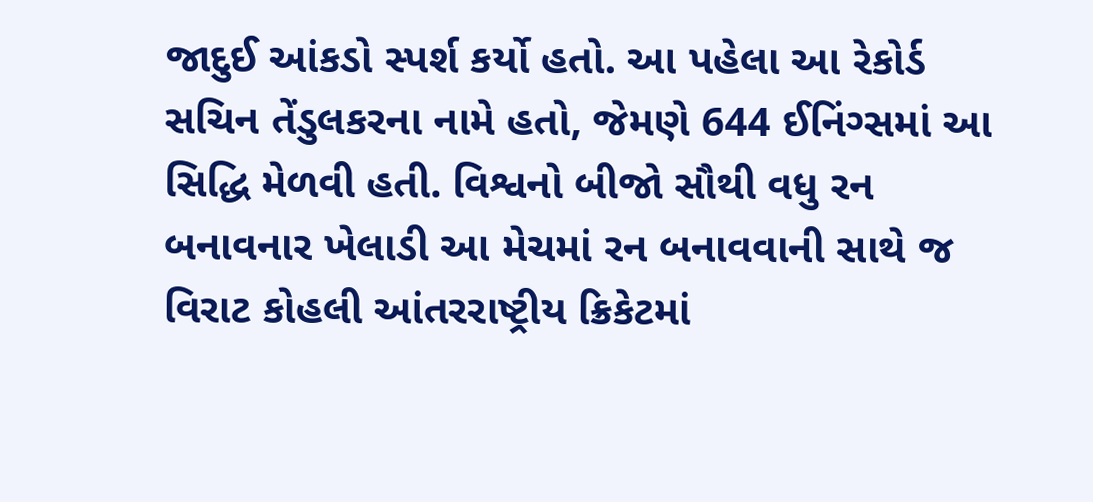જાદુઈ આંકડો સ્પર્શ કર્યો હતો. આ પહેલા આ રેકોર્ડ સચિન તેંડુલકરના નામે હતો, જેમણે 644 ઈનિંગ્સમાં આ સિદ્ધિ મેળવી હતી. વિશ્વનો બીજો સૌથી વધુ રન બનાવનાર ખેલાડી આ મેચમાં રન બનાવવાની સાથે જ વિરાટ કોહલી આંતરરાષ્ટ્રીય ક્રિકેટમાં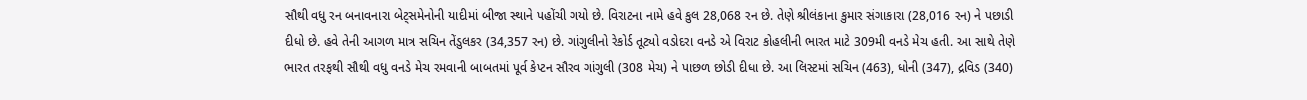સૌથી વધુ રન બનાવનારા બેટ્સમેનોની યાદીમાં બીજા સ્થાને પહોંચી ગયો છે. વિરાટના નામે હવે કુલ 28,068 રન છે. તેણે શ્રીલંકાના કુમાર સંગાકારા (28,016 રન) ને પછાડી દીધો છે. હવે તેની આગળ માત્ર સચિન તેંડુલકર (34,357 રન) છે. ગાંગુલીનો રેકોર્ડ તૂટ્યો વડોદરા વનડે એ વિરાટ કોહલીની ભારત માટે 309મી વનડે મેચ હતી. આ સાથે તેણે ભારત તરફથી સૌથી વધુ વનડે મેચ રમવાની બાબતમાં પૂર્વ કેપ્ટન સૌરવ ગાંગુલી (308 મેચ) ને પાછળ છોડી દીધા છે. આ લિસ્ટમાં સચિન (463), ધોની (347), દ્રવિડ (340)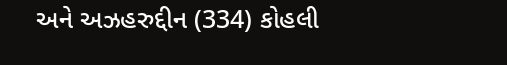અને અઝહરુદ્દીન (334) કોહલી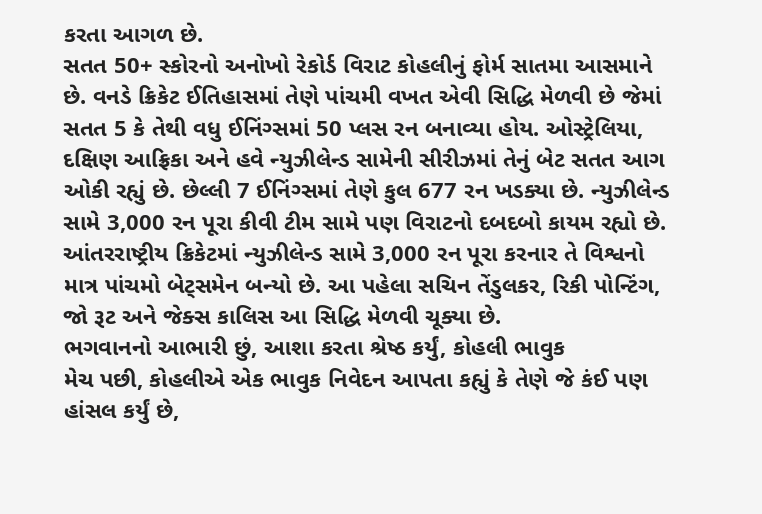કરતા આગળ છે.
સતત 50+ સ્કોરનો અનોખો રેકોર્ડ વિરાટ કોહલીનું ફોર્મ સાતમા આસમાને છે. વનડે ક્રિકેટ ઈતિહાસમાં તેણે પાંચમી વખત એવી સિદ્ધિ મેળવી છે જેમાં સતત 5 કે તેથી વધુ ઈનિંગ્સમાં 50 પ્લસ રન બનાવ્યા હોય. ઓસ્ટ્રેલિયા, દક્ષિણ આફ્રિકા અને હવે ન્યુઝીલેન્ડ સામેની સીરીઝમાં તેનું બેટ સતત આગ ઓકી રહ્યું છે. છેલ્લી 7 ઈનિંગ્સમાં તેણે કુલ 677 રન ખડક્યા છે. ન્યુઝીલેન્ડ સામે 3,000 રન પૂરા કીવી ટીમ સામે પણ વિરાટનો દબદબો કાયમ રહ્યો છે. આંતરરાષ્ટ્રીય ક્રિકેટમાં ન્યુઝીલેન્ડ સામે 3,000 રન પૂરા કરનાર તે વિશ્વનો માત્ર પાંચમો બેટ્સમેન બન્યો છે. આ પહેલા સચિન તેંડુલકર, રિકી પોન્ટિંગ, જો રૂટ અને જેક્સ કાલિસ આ સિદ્ધિ મેળવી ચૂક્યા છે.
ભગવાનનો આભારી છું, આશા કરતા શ્રેષ્ઠ કર્યું, કોહલી ભાવુક
મેચ પછી, કોહલીએ એક ભાવુક નિવેદન આપતા કહ્યું કે તેણે જે કંઈ પણ હાંસલ કર્યું છે,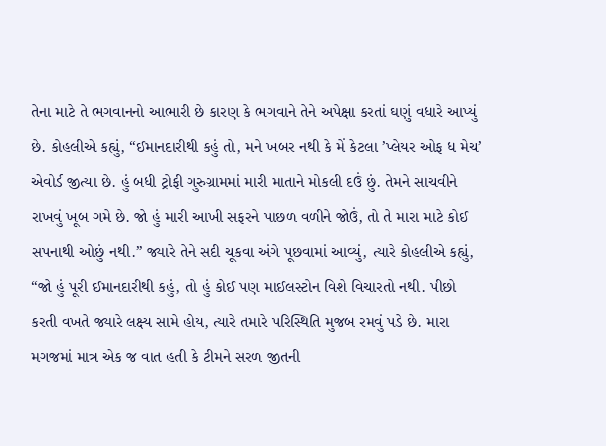તેના માટે તે ભગવાનનો આભારી છે કારણ કે ભગવાને તેને અપેક્ષા કરતાં ઘણું વધારે આપ્યું છે. કોહલીએ કહ્યું, “ઈમાનદારીથી કહું તો, મને ખબર નથી કે મેં કેટલા ’પ્લેયર ઓફ ધ મેચ’ એવોર્ડ જીત્યા છે. હું બધી ટ્રોફી ગુરુગ્રામમાં મારી માતાને મોકલી દઉં છું. તેમને સાચવીને રાખવું ખૂબ ગમે છે. જો હું મારી આખી સફરને પાછળ વળીને જોઉં, તો તે મારા માટે કોઈ સપનાથી ઓછું નથી.” જ્યારે તેને સદી ચૂકવા અંગે પૂછવામાં આવ્યું, ત્યારે કોહલીએ કહ્યું, “જો હું પૂરી ઈમાનદારીથી કહું, તો હું કોઈ પણ માઈલસ્ટોન વિશે વિચારતો નથી. પીછો કરતી વખતે જ્યારે લક્ષ્ય સામે હોય, ત્યારે તમારે પરિસ્થિતિ મુજબ રમવું પડે છે. મારા મગજમાં માત્ર એક જ વાત હતી કે ટીમને સરળ જીતની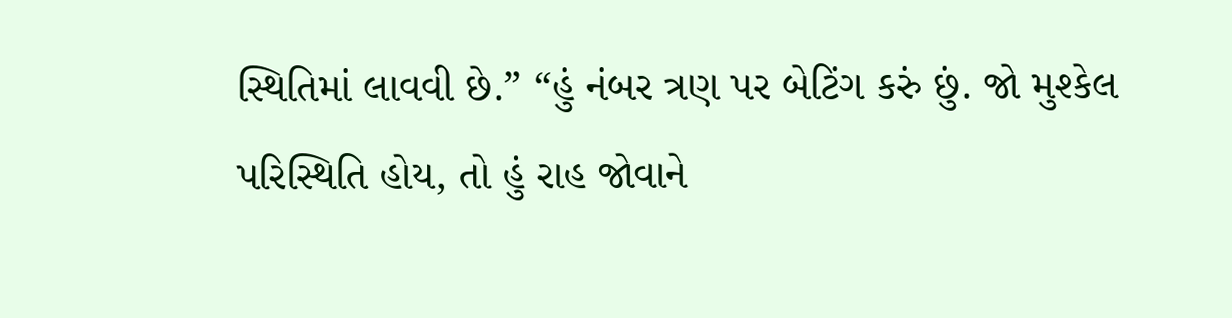સ્થિતિમાં લાવવી છે.” “હું નંબર ત્રણ પર બેટિંગ કરું છું. જો મુશ્કેલ પરિસ્થિતિ હોય, તો હું રાહ જોવાને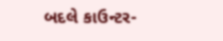બદલે કાઉન્ટર-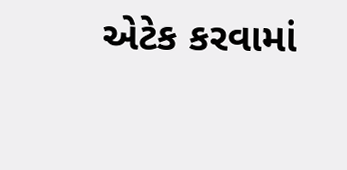એટેક કરવામાં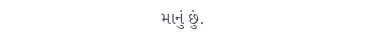માનું છું.